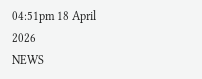04:51pm 18 April 2026
NEWS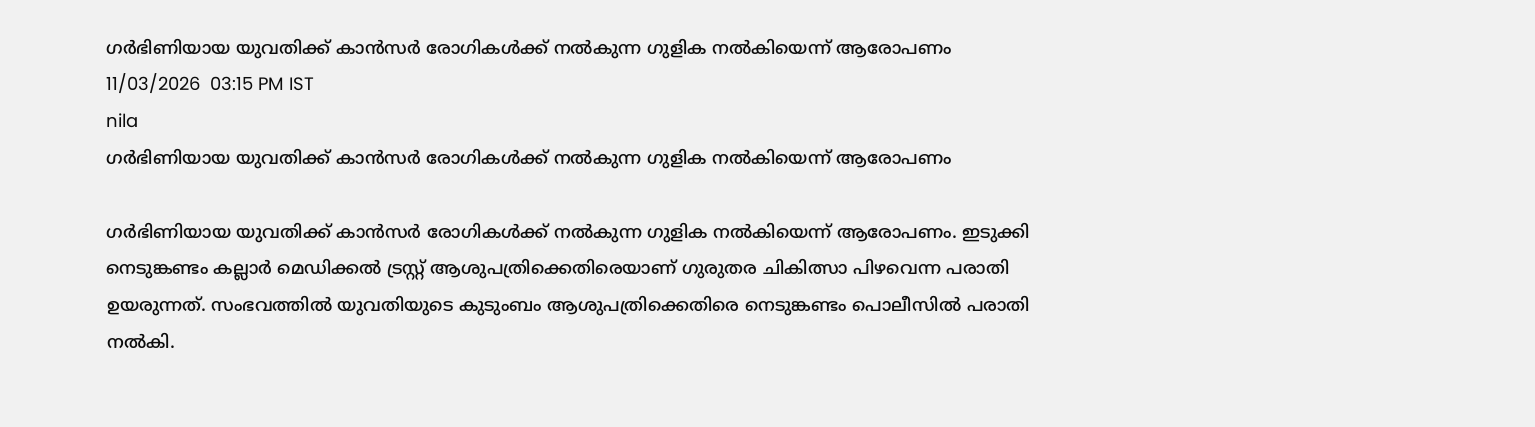ഗർഭിണിയായ യുവതിക്ക് കാൻസർ രോഗികൾക്ക് നൽകുന്ന ഗുളിക നൽകിയെന്ന് ആരോപണം
11/03/2026  03:15 PM IST
nila
ഗർഭിണിയായ യുവതിക്ക് കാൻസർ രോഗികൾക്ക് നൽകുന്ന ഗുളിക നൽകിയെന്ന് ആരോപണം

ഗർഭിണിയായ യുവതിക്ക് കാൻസർ രോഗികൾക്ക് നൽകുന്ന ഗുളിക നൽകിയെന്ന് ആരോപണം. ഇടുക്കി നെടുങ്കണ്ടം കല്ലാർ മെഡിക്കൽ ട്രസ്റ്റ് ആശുപത്രിക്കെതിരെയാണ് ഗുരുതര ചികിത്സാ പിഴവെന്ന പരാതി ഉയരുന്നത്. സംഭവത്തിൽ യുവതിയുടെ കുടുംബം ആശുപത്രിക്കെതിരെ നെടുങ്കണ്ടം പൊലീസിൽ പരാതി നൽകി.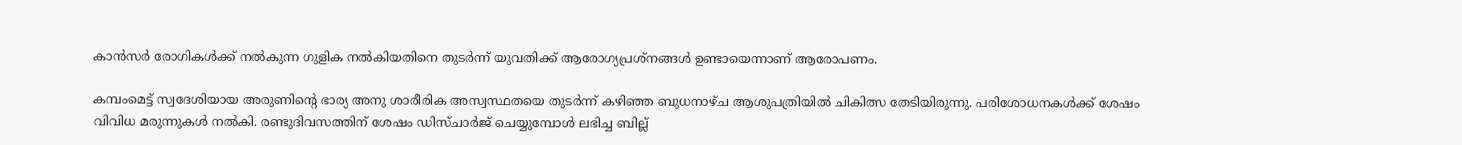കാൻസർ രോഗികൾക്ക് നൽകുന്ന ഗുളിക നൽകിയതിനെ തുടർന്ന് യുവതിക്ക് ആരോഗ്യപ്രശ്നങ്ങൾ ഉണ്ടായെന്നാണ് ആരോപണം.

കമ്പംമെട്ട് സ്വദേശിയായ അരുണിന്റെ ഭാര്യ അനു ശാരീരിക അസ്വസ്ഥതയെ തുടർന്ന് കഴിഞ്ഞ ബുധനാഴ്ച ആശുപത്രിയിൽ ചികിത്സ തേടിയിരുന്നു. പരിശോധനകൾക്ക് ശേഷം വിവിധ മരുന്നുകൾ നൽകി. രണ്ടുദിവസത്തിന് ശേഷം ഡിസ്ചാർജ് ചെയ്യുമ്പോൾ ലഭിച്ച ബില്ല്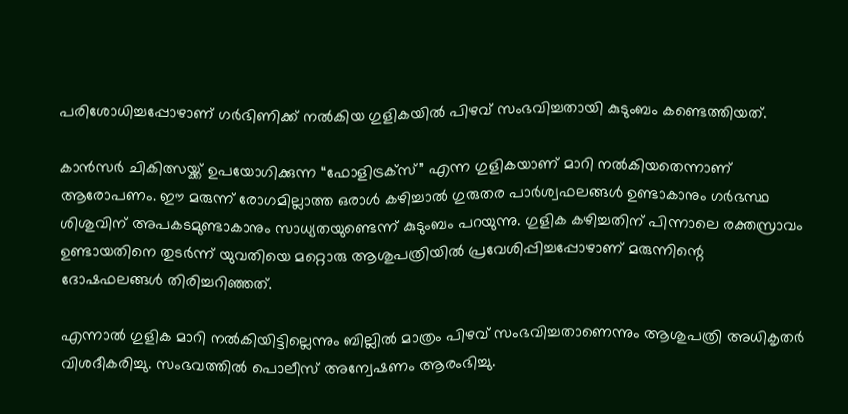പരിശോധിച്ചപ്പോഴാണ് ഗർഭിണിക്ക് നൽകിയ ഗുളികയിൽ പിഴവ് സംഭവിച്ചതായി കുടുംബം കണ്ടെത്തിയത്.

കാൻസർ ചികിത്സയ്ക്ക് ഉപയോഗിക്കുന്ന “ഫോളിട്രക്സ്” എന്ന ഗുളികയാണ് മാറി നൽകിയതെന്നാണ് ആരോപണം. ഈ മരുന്ന് രോഗമില്ലാത്ത ഒരാൾ കഴിച്ചാൽ ഗുരുതര പാർശ്വഫലങ്ങൾ ഉണ്ടാകാനും ഗർഭസ്ഥ ശിശുവിന് അപകടമുണ്ടാകാനും സാധ്യതയുണ്ടെന്ന് കുടുംബം പറയുന്നു. ഗുളിക കഴിച്ചതിന് പിന്നാലെ രക്തസ്രാവം ഉണ്ടായതിനെ തുടർന്ന് യുവതിയെ മറ്റൊരു ആശുപത്രിയിൽ പ്രവേശിപ്പിച്ചപ്പോഴാണ് മരുന്നിന്റെ ദോഷഫലങ്ങൾ തിരിച്ചറിഞ്ഞത്.

എന്നാൽ ഗുളിക മാറി നൽകിയിട്ടില്ലെന്നും ബില്ലിൽ മാത്രം പിഴവ് സംഭവിച്ചതാണെന്നും ആശുപത്രി അധികൃതർ വിശദീകരിച്ചു. സംഭവത്തിൽ പൊലീസ് അന്വേഷണം ആരംഭിച്ചു.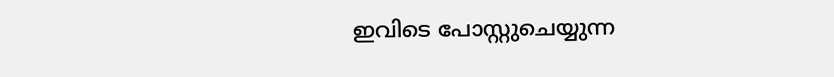ഇവിടെ പോസ്റ്റുചെയ്യുന്ന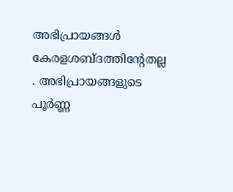അഭിപ്രായങ്ങള്‍ കേരളശബ്‌ദത്തിന്റേതല്ല . അഭിപ്രായങ്ങളുടെ പൂര്‍ണ്ണ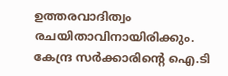ഉത്തരവാദിത്വം രചയിതാവിനായിരിക്കും. കേന്ദ്ര സർക്കാരിന്റെ ഐ.ടി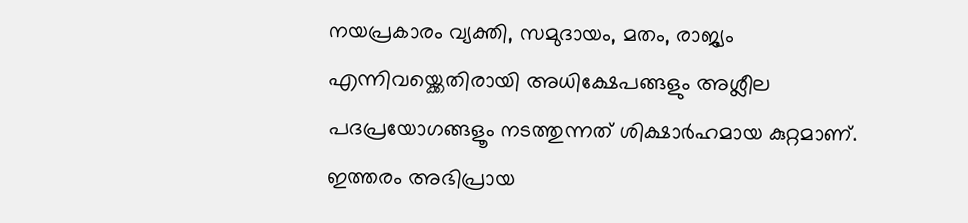നയപ്രകാരം വ്യക്തി, സമുദായം, മതം, രാജ്യം എന്നിവയ്ക്കെതിരായി അധിക്ഷേപങ്ങളും അശ്ലീല പദപ്രയോഗങ്ങളൂം നടത്തുന്നത് ശിക്ഷാര്‍ഹമായ കുറ്റമാണ്. ഇത്തരം അഭിപ്രായ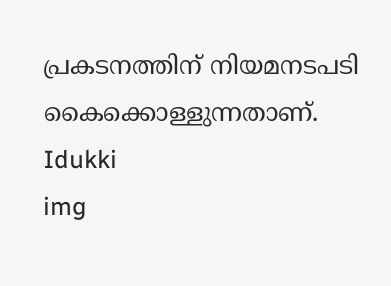പ്രകടനത്തിന് നിയമനടപടി കൈക്കൊള്ളുന്നതാണ്.
Idukki
img